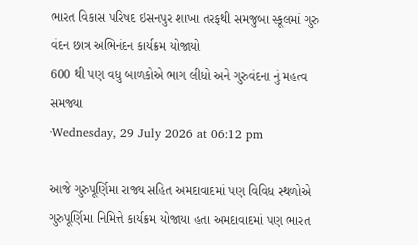ભારત વિકાસ પરિષદ ઇસનપુર શાખા તરફથી સમજુબા સ્કૂલમાં ગુરુ વંદન છાત્ર અભિનંદન કાર્યક્રમ યોજાયો
600 થી પણ વધુ બાળકોએ ભાગ લીધો અને ગુરુવંદના નું મહત્વ સમજ્યા
·Wednesday, 29 July 2026 at 06:12 pm

આજે ગુરુપૂર્ણિમા રાજ્ય સહિત અમદાવાદમાં પણ વિવિધ સ્થળોએ ગુરુપૂર્ણિમા નિમિત્તે કાર્યક્રમ યોજાયા હતા અમદાવાદમાં પણ ભારત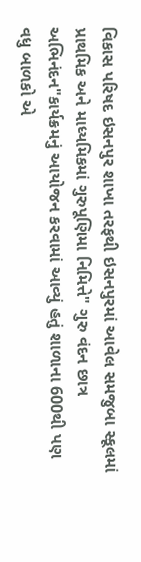વિકાસ પરિષદ ઇસનપુર શાખા તરફથી ઇસનપુરમાં આવેલ સમજુબા સ્કૂલમાં પ્રાથમિક અને માધ્યમિકમાં ગુરુપૂણિમા નિમિત્તે" ગુરુ વંદન છાત્ર અભિનંદન"કાર્યક્રમનું આયોજન કરવામાં આવ્યું હતું શાળાના 600થી પણ વધુ બાળકો એ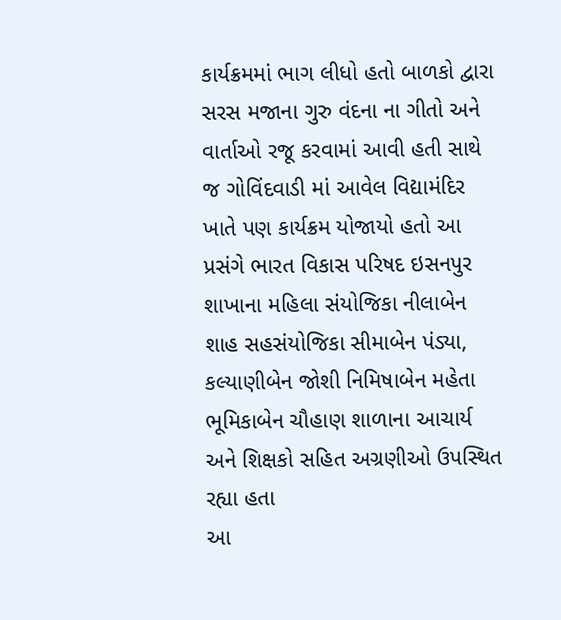કાર્યક્રમમાં ભાગ લીધો હતો બાળકો દ્વારા સરસ મજાના ગુરુ વંદના ના ગીતો અને વાર્તાઓ રજૂ કરવામાં આવી હતી સાથે જ ગોવિંદવાડી માં આવેલ વિદ્યામંદિર ખાતે પણ કાર્યક્રમ યોજાયો હતો આ પ્રસંગે ભારત વિકાસ પરિષદ ઇસનપુર શાખાના મહિલા સંયોજિકા નીલાબેન શાહ સહસંયોજિકા સીમાબેન પંડ્યા, કલ્યાણીબેન જોશી નિમિષાબેન મહેતા ભૂમિકાબેન ચૌહાણ શાળાના આચાર્ય અને શિક્ષકો સહિત અગ્રણીઓ ઉપસ્થિત રહ્યા હતા
આ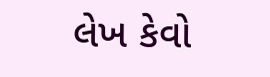લેખ કેવો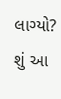લાગ્યો?
શું આ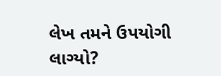લેખ તમને ઉપયોગી લાગ્યો?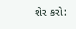શેર કરો: